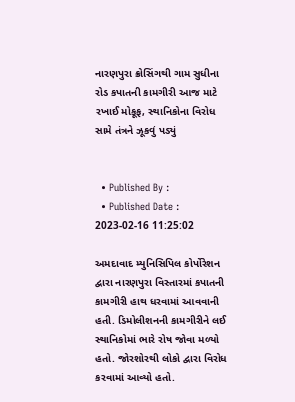નારણપુરા ક્રોસિંગથી ગામ સુધીના રોડ કપાતની કામગીરી આજ માટે રખાઈ મોકૂફ, સ્થાનિકોના વિરોધ સામે તંત્રને ઝૂકવું પડ્યું


  • Published By :
  • Published Date : 2023-02-16 11:25:02

અમદાવાદ મ્યુનિસિપિલ કોર્પોરેશન દ્વારા નારણપુરા વિસ્તારમાં કપાતની કામગીરી હાથ ધરવામાં આવવાની હતી. ડિમોલીશનની કામગીરીને લઈ સ્થાનિકોમાં ભારે રોષ જોવા મળ્યો હતો. જોરશોરથી લોકો દ્વારા વિરોધ કરવામાં આવ્યો હતો.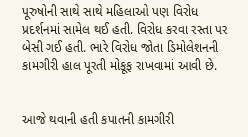પૂરુષોની સાથે સાથે મહિલાઓ પણ વિરોધ પ્રદર્શનમાં સામેલ થઈ હતી. વિરોધ કરવા રસ્તા પર બેસી ગઈ હતી. ભારે વિરોધ જોતા ડિમોલેશનની કામગીરી હાલ પૂરતી મોકૂફ રાખવામાં આવી છે.


આજે થવાની હતી કપાતની કામગીરી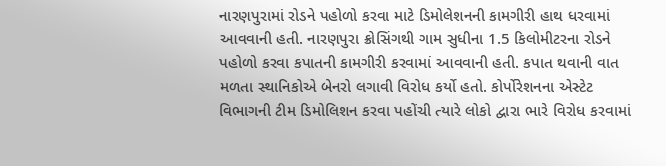નારણપુરામાં રોડને પહોળો કરવા માટે ડિમોલેશનની કામગીરી હાથ ધરવામાં આવવાની હતી. નારણપુરા ક્રોસિંગથી ગામ સુધીના 1.5 કિલોમીટરના રોડને પહોળો કરવા કપાતની કામગીરી કરવામાં આવવાની હતી. કપાત થવાની વાત મળતા સ્થાનિકોએ બેનરો લગાવી વિરોધ કર્યો હતો. કોર્પોરેશનના એસ્ટેટ વિભાગની ટીમ ડિમોલિશન કરવા પહોંચી ત્યારે લોકો દ્વારા ભારે વિરોધ કરવામાં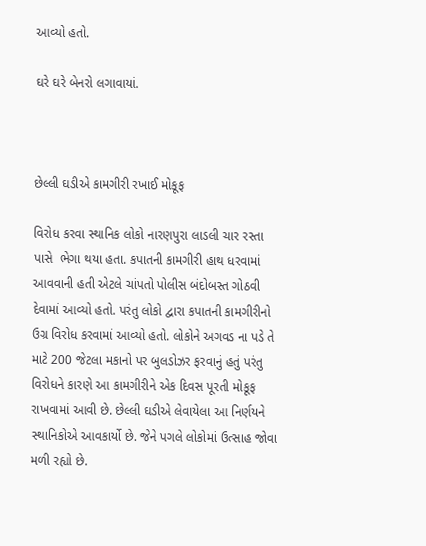આવ્યો હતો.

ઘરે ઘરે બેનરો લગાવાયાં.



છેલ્લી ઘડીએ કામગીરી રખાઈ મોકૂફ

વિરોધ કરવા સ્થાનિક લોકો નારણપુરા લાડલી ચાર રસ્તા પાસે  ભેગા થયા હતા. કપાતની કામગીરી હાથ ધરવામાં આવવાની હતી એટલે ચાંપતો પોલીસ બંદોબસ્ત ગોઠવી દેવામાં આવ્યો હતો. પરંતુ લોકો દ્વારા કપાતની કામગીરીનો ઉગ્ર વિરોધ કરવામાં આવ્યો હતો. લોકોને અગવડ ના પડે તે માટે 200 જેટલા મકાનો પર બુલડોઝર ફરવાનું હતું પરંતુ વિરોધને કારણે આ કામગીરીને એક દિવસ પૂરતી મોકૂફ રાખવામાં આવી છે. છેલ્લી ઘડીએ લેવાયેલા આ નિર્ણયને સ્થાનિકોએ આવકાર્યો છે. જેને પગલે લોકોમાં ઉત્સાહ જોવા મળી રહ્યો છે.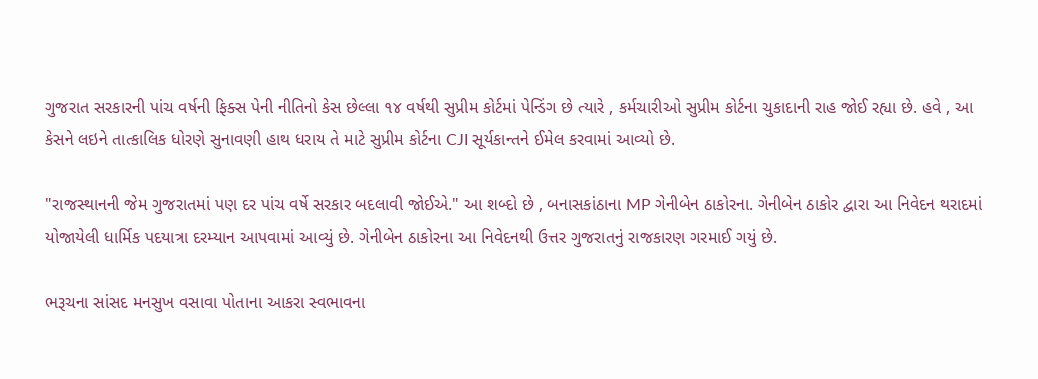ગુજરાત સરકારની પાંચ વર્ષની ફિક્સ પેની નીતિનો કેસ છેલ્લા ૧૪ વર્ષથી સુપ્રીમ કોર્ટમાં પેન્ડિંગ છે ત્યારે , કર્મચારીઓ સુપ્રીમ કોર્ટના ચુકાદાની રાહ જોઈ રહ્યા છે. હવે , આ કેસને લઇને તાત્કાલિક ધોરણે સુનાવણી હાથ ધરાય તે માટે સુપ્રીમ કોર્ટના CJI સૂર્યકાન્તને ઈમેલ કરવામાં આવ્યો છે.

"રાજસ્થાનની જેમ ગુજરાતમાં પણ દર પાંચ વર્ષે સરકાર બદલાવી જોઈએ." આ શબ્દો છે , બનાસકાંઠાના MP ગેનીબેન ઠાકોરના. ગેનીબેન ઠાકોર દ્વારા આ નિવેદન થરાદમાં યોજાયેલી ધાર્મિક પદયાત્રા દરમ્યાન આપવામાં આવ્યું છે. ગેનીબેન ઠાકોરના આ નિવેદનથી ઉત્તર ગુજરાતનું રાજકારણ ગરમાઈ ગયું છે.

ભરૂચના સાંસદ મનસુખ વસાવા પોતાના આકરા સ્વભાવના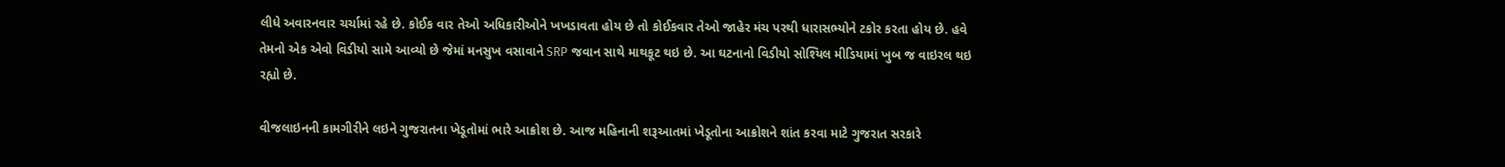લીધે અવારનવાર ચર્ચામાં રહે છે. કોઈક વાર તેઓ અધિકારીઓને ખખડાવતા હોય છે તો કોઈકવાર તેઓ જાહેર મંચ પરથી ધારાસભ્યોને ટકોર કરતા હોય છે. હવે તેમનો એક એવો વિડીયો સામે આવ્યો છે જેમાં મનસુખ વસાવાને SRP જવાન સાથે માથકૂટ થઇ છે. આ ઘટનાનો વિડીયો સોશ્યિલ મીડિયામાં ખુબ જ વાઇરલ થઇ રહ્યો છે.

વીજલાઇનની કામગીરીને લઇને ગુજરાતના ખેડૂતોમાં ભારે આક્રોશ છે. આજ મહિનાની શરૂઆતમાં ખેડૂતોના આક્રોશને શાંત કરવા માટે ગુજરાત સરકારે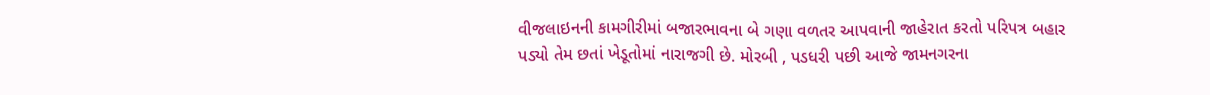વીજલાઇનની કામગીરીમાં બજારભાવના બે ગણા વળતર આપવાની જાહેરાત કરતો પરિપત્ર બહાર પડ્યો તેમ છતાં ખેડૂતોમાં નારાજગી છે. મોરબી , પડધરી પછી આજે જામનગરના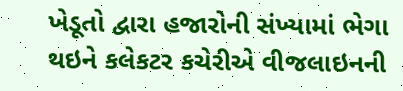ખેડૂતો દ્વારા હજારોની સંખ્યામાં ભેગા થઇને કલેકટર કચેરીએ વીજલાઇનની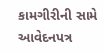કામગીરીની સામે આવેદનપત્ર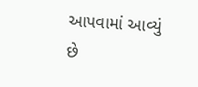આપવામાં આવ્યું છે